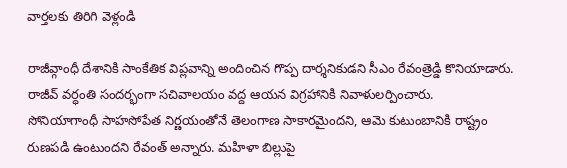వార్తలకు తిరిగి వెళ్లండి

రాజీవ్గాంధీ దేశానికి సాంకేతిక విప్లవాన్ని అందించిన గొప్ప దార్శనికుడని సీఎం రేవంత్రెడ్డి కొనియాడారు. రాజీవ్ వర్ధంతి సందర్భంగా సచివాలయం వద్ద ఆయన విగ్రహానికి నివాళులర్పించారు.
సోనియాగాంధీ సాహసోపేత నిర్ణయంతోనే తెలంగాణ సాకారమైందని, ఆమె కుటుంబానికి రాష్ట్రం రుణపడి ఉంటుందని రేవంత్ అన్నారు. మహిళా బిల్లుపై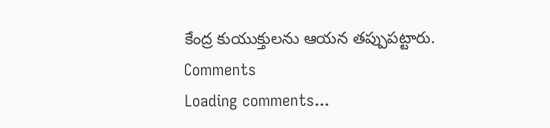కేంద్ర కుయుక్తులను ఆయన తప్పుపట్టారు.
Comments
Loading comments...